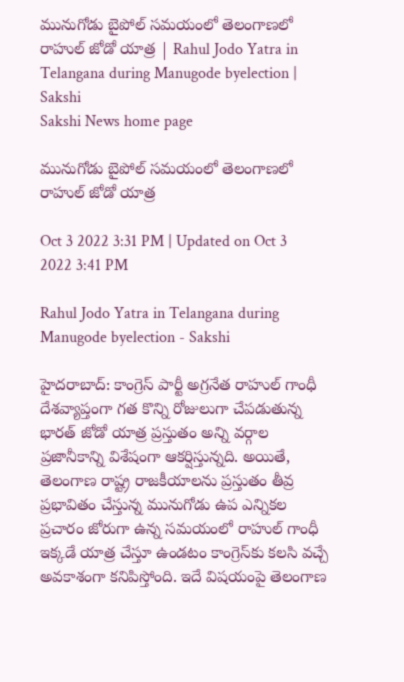మునుగోడు బైపోల్ స‌మ‌యంలో తెలంగాణలో రాహుల్ జోడో యాత్ర‌ | Rahul Jodo Yatra in Telangana during Manugode byelection | Sakshi
Sakshi News home page

మునుగోడు బైపోల్ స‌మ‌యంలో తెలంగాణలో రాహుల్ జోడో యాత్ర‌

Oct 3 2022 3:31 PM | Updated on Oct 3 2022 3:41 PM

Rahul Jodo Yatra in Telangana during Manugode byelection - Sakshi

హైద‌రాబాద్: కాంగ్రెస్ పార్టీ అగ్ర‌నేత రాహుల్ గాంధీ దేశవ్యాప్తంగా గ‌త కొన్ని రోజులుగా చేప‌డుతున్న భార‌త్ జోడో యాత్ర ప్ర‌స్తుతం అన్ని వ‌ర్గాల ప్ర‌జానీకాన్ని విశేషంగా ఆక‌ర్షిస్తున్న‌ది. అయితే, తెలంగాణ రాష్ట్ర రాజ‌కీయాలను ప్ర‌స్తుతం తీవ్ర ప్ర‌భావితం చేస్తున్న మునుగోడు ఉప ఎన్నికల ప్ర‌చారం జోరుగా ఉన్న స‌మ‌యంలో రాహుల్ గాంధీ ఇక్క‌డే యాత్ర చేస్తూ ఉండ‌టం కాంగ్రెస్‌కు క‌ల‌సి వచ్చే అవ‌కాశంగా క‌నిపిస్తోంది. ఇదే విష‌యంపై తెలంగాణ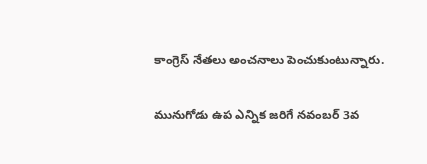కాంగ్రెస్ నేత‌లు అంచ‌నాలు పెంచుకుంటున్నారు.

మునుగోడు ఉప ఎన్నిక జ‌రిగే న‌వంబ‌ర్ 3వ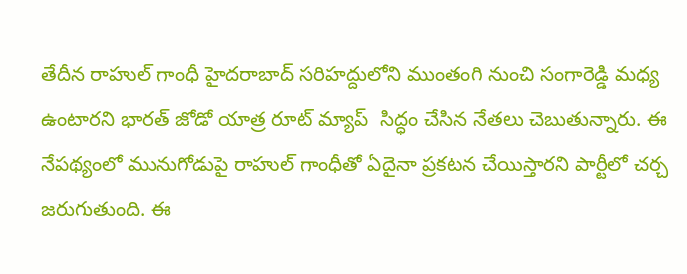తేదీన రాహుల్ గాంధీ హైద‌రాబాద్ స‌రిహ‌ద్దులోని ముంతంగి నుంచి సంగారెడ్డి మ‌ధ్య ఉంటార‌ని భార‌త్ జోడో యాత్ర రూట్ మ్యాప్  సిద్ధం చేసిన నేత‌లు చెబుతున్నారు. ఈ నేప‌థ్యంలో మునుగోడుపై రాహుల్ గాంధీతో ఏదైనా ప్ర‌క‌ట‌న చేయిస్తార‌ని పార్టీలో చ‌ర్చ జ‌రుగుతుంది. ఈ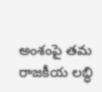అంశంపై త‌మ రాజ‌కీయ ల‌బ్ధి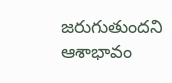జ‌రుగుతుంద‌ని ఆశాభావం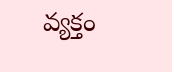వ్య‌క్తం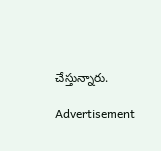చేస్తున్నారు.

Advertisement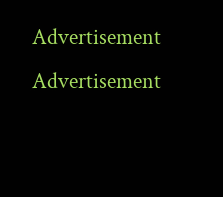Advertisement
Advertisement